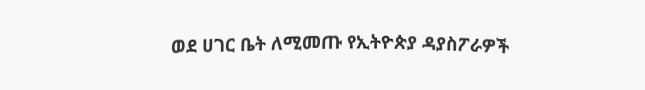ወደ ሀገር ቤት ለሚመጡ የኢትዮጵያ ዳያስፖራዎች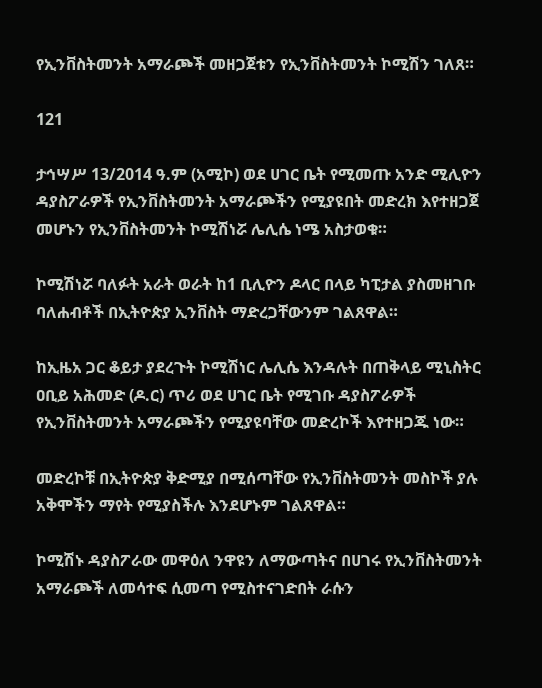የኢንቨስትመንት አማራጮች መዘጋጀቱን የኢንቨስትመንት ኮሚሽን ገለጸ።

121

ታኅሣሥ 13/2014 ዓ.ም (አሚኮ) ወደ ሀገር ቤት የሚመጡ አንድ ሚሊዮን ዳያስፖራዎች የኢንቨስትመንት አማራጮችን የሚያዩበት መድረክ እየተዘጋጀ መሆኑን የኢንቨስትመንት ኮሚሽነሯ ሌሊሴ ነሜ አስታወቁ።

ኮሚሽነሯ ባለፉት አራት ወራት ከ1 ቢሊዮን ዶላር በላይ ካፒታል ያስመዘገቡ ባለሐብቶች በኢትዮጵያ ኢንቨስት ማድረጋቸውንም ገልጸዋል።

ከኢዜአ ጋር ቆይታ ያደረጉት ኮሚሽነር ሌሊሴ እንዳሉት በጠቅላይ ሚኒስትር ዐቢይ አሕመድ (ዶ.ር) ጥሪ ወደ ሀገር ቤት የሚገቡ ዳያስፖራዎች የኢንቨስትመንት አማራጮችን የሚያዩባቸው መድረኮች እየተዘጋጁ ነው።

መድረኮቹ በኢትዮጵያ ቅድሚያ በሚሰጣቸው የኢንቨስትመንት መስኮች ያሉ አቅሞችን ማየት የሚያስችሉ እንደሆኑም ገልጸዋል።

ኮሚሽኑ ዳያስፖራው መዋዕለ ንዋዩን ለማውጣትና በሀገሩ የኢንቨስትመንት አማራጮች ለመሳተፍ ሲመጣ የሚስተናገድበት ራሱን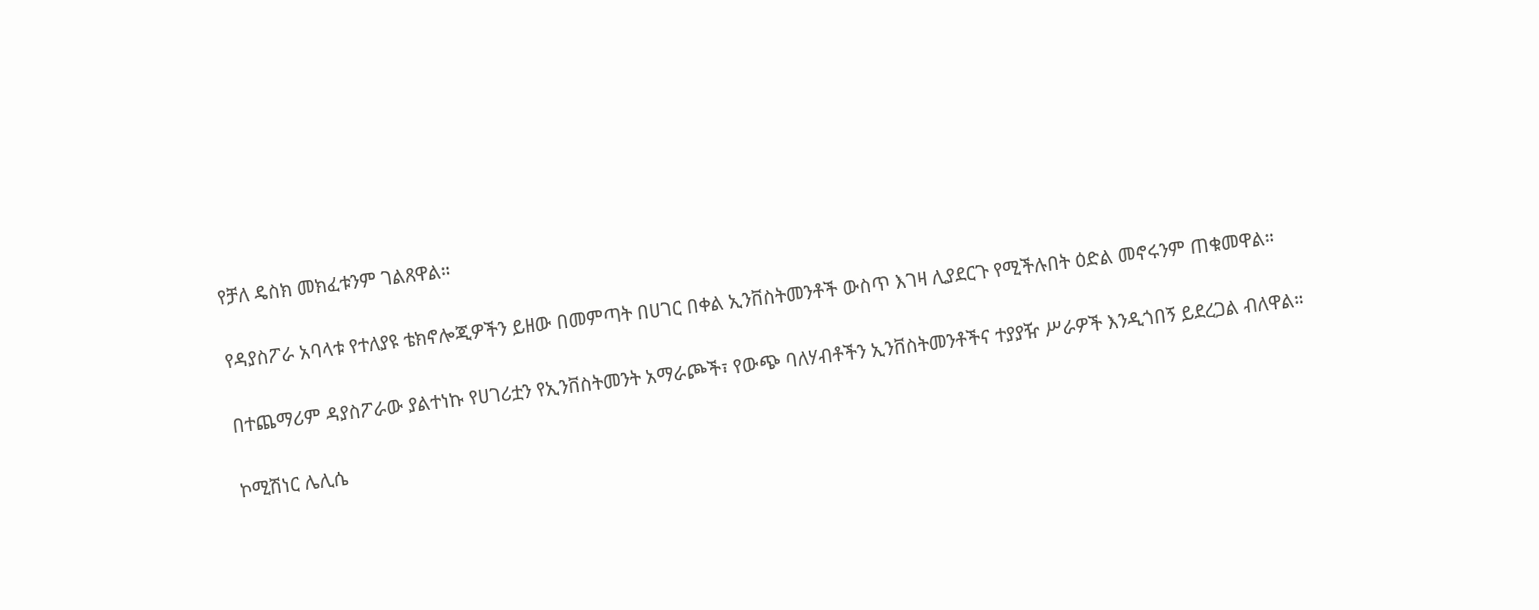የቻለ ዴስክ መክፈቱንም ገልጸዋል።

የዳያስፖራ አባላቱ የተለያዩ ቴክኖሎጂዎችን ይዘው በመምጣት በሀገር በቀል ኢንቨስትመንቶች ውስጥ እገዛ ሊያደርጉ የሚችሉበት ዕድል መኖሩንም ጠቁመዋል።

በተጨማሪም ዳያስፖራው ያልተነኩ የሀገሪቷን የኢንቨስትመንት አማራጮች፣ የውጭ ባለሃብቶችን ኢንቨስትመንቶችና ተያያዥ ሥራዎች እንዲጎበኝ ይደረጋል ብለዋል።

ኮሚሽነር ሌሊሴ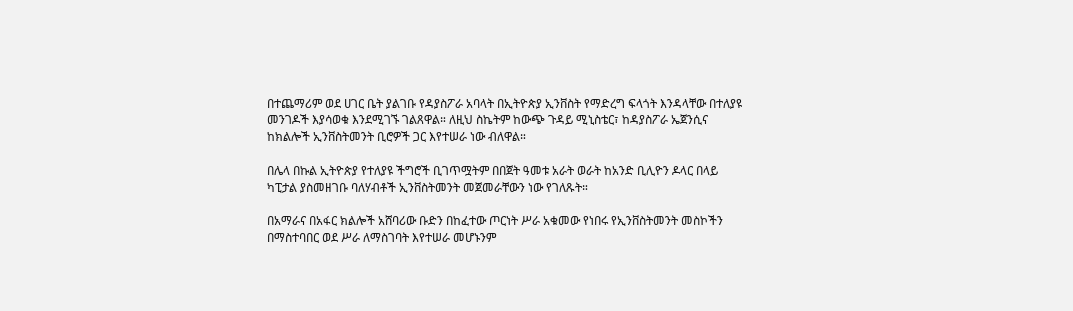በተጨማሪም ወደ ሀገር ቤት ያልገቡ የዳያስፖራ አባላት በኢትዮጵያ ኢንቨስት የማድረግ ፍላጎት እንዳላቸው በተለያዩ መንገዶች እያሳወቁ እንደሚገኙ ገልጸዋል። ለዚህ ስኬትም ከውጭ ጉዳይ ሚኒስቴር፣ ከዳያስፖራ ኤጀንሲና ከክልሎች ኢንቨስትመንት ቢሮዎች ጋር እየተሠራ ነው ብለዋል።

በሌላ በኩል ኢትዮጵያ የተለያዩ ችግሮች ቢገጥሟትም በበጀት ዓመቱ አራት ወራት ከአንድ ቢሊዮን ዶላር በላይ ካፒታል ያስመዘገቡ ባለሃብቶች ኢንቨስትመንት መጀመራቸውን ነው የገለጹት።

በአማራና በአፋር ክልሎች አሸባሪው ቡድን በከፈተው ጦርነት ሥራ አቁመው የነበሩ የኢንቨስትመንት መስኮችን በማስተባበር ወደ ሥራ ለማስገባት እየተሠራ መሆኑንም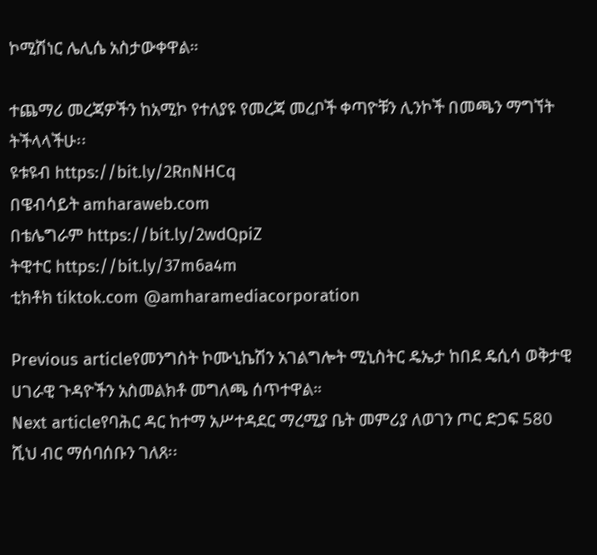ኮሚሽነር ሌሊሴ አስታውቀዋል።

ተጨማሪ መረጃዎችን ከአሚኮ የተለያዩ የመረጃ መረቦች ቀጣዮቹን ሊንኮች በመጫን ማግኘት ትችላላችሁ፡፡
ዩቱዩብ https://bit.ly/2RnNHCq
በዌብሳይት amharaweb.com
በቴሌግራም https://bit.ly/2wdQpiZ
ትዊተር https://bit.ly/37m6a4m
ቲክቶክ tiktok.com @amharamediacorporation

Previous articleየመንግስት ኮሙኒኬሽን አገልግሎት ሚኒስትር ዴኤታ ከበደ ዴሲሳ ወቅታዊ ሀገራዊ ጉዳዮችን አስመልክቶ መግለጫ ሰጥተዋል።
Next articleየባሕር ዳር ከተማ አሥተዳደር ማረሚያ ቤት መምሪያ ለወገን ጦር ድጋፍ 580 ሺህ ብር ማሰባሰቡን ገለጸ፡፡